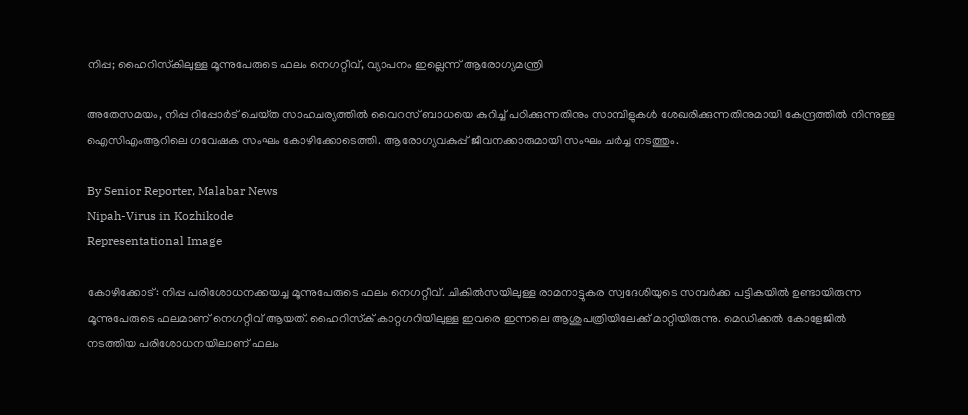നിപ്പ; ഹൈറിസ്‌കിലുള്ള മൂന്നുപേരുടെ ഫലം നെഗറ്റീവ്, വ്യാപനം ഇല്ലെന്ന് ആരോഗ്യമന്ത്രി

അതേസമയം, നിപ്പ റിപ്പോർട് ചെയ്‌ത സാഹചര്യത്തിൽ വൈറസ് ബാധയെ കുറിച്ച് പഠിക്കുന്നതിനും സാമ്പിളുകൾ ശേഖരിക്കുന്നതിനുമായി കേന്ദ്രത്തിൽ നിന്നുള്ള ഐസിഎംആറിലെ ഗവേഷക സംഘം കോഴിക്കോടെത്തി. ആരോഗ്യവകുപ്പ് ജീവനക്കാരുമായി സംഘം ചർച്ച നടത്തും.

By Senior Reporter, Malabar News
Nipah-Virus in Kozhikode
Representational Image

കോഴിക്കോട്: നിപ്പ പരിശോധനക്കയച്ച മൂന്നുപേരുടെ ഫലം നെഗറ്റീവ്. ചികിൽസയിലുള്ള രാമനാട്ടുകര സ്വദേശിയുടെ സമ്പർക്ക പട്ടികയിൽ ഉണ്ടായിരുന്ന മൂന്നുപേരുടെ ഫലമാണ് നെഗറ്റീവ് ആയത്. ഹൈറിസ്‌ക് കാറ്റഗറിയിലുള്ള ഇവരെ ഇന്നലെ ആശുപത്രിയിലേക്ക് മാറ്റിയിരുന്നു. മെഡിക്കൽ കോളേജിൽ നടത്തിയ പരിശോധനയിലാണ് ഫലം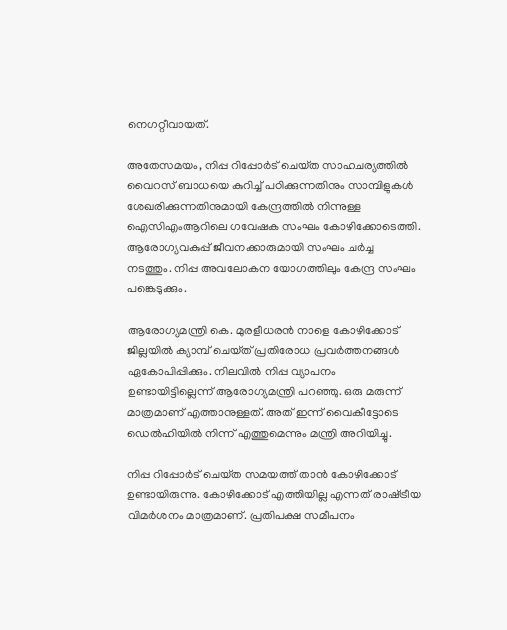നെഗറ്റീവായത്.

അതേസമയം, നിപ്പ റിപ്പോർട് ചെയ്‌ത സാഹചര്യത്തിൽ വൈറസ് ബാധയെ കുറിച്ച് പഠിക്കുന്നതിനും സാമ്പിളുകൾ ശേഖരിക്കുന്നതിനുമായി കേന്ദ്രത്തിൽ നിന്നുള്ള ഐസിഎംആറിലെ ഗവേഷക സംഘം കോഴിക്കോടെത്തി. ആരോഗ്യവകുപ്പ് ജീവനക്കാരുമായി സംഘം ചർച്ച നടത്തും. നിപ്പ അവലോകന യോഗത്തിലും കേന്ദ്ര സംഘം പങ്കെടുക്കും.

ആരോഗ്യമന്ത്രി കെ. മുരളീധരൻ നാളെ കോഴിക്കോട് ജില്ലയിൽ ക്യാമ്പ് ചെയ്‌ത്‌ പ്രതിരോധ പ്രവർത്തനങ്ങൾ ഏകോപിപ്പിക്കും. നിലവിൽ നിപ്പ വ്യാപനം ഉണ്ടായിട്ടില്ലെന്ന് ആരോഗ്യമന്ത്രി പറഞ്ഞു. ഒരു മരുന്ന് മാത്രമാണ് എത്താനുള്ളത്. അത് ഇന്ന് വൈകീട്ടോടെ ഡെൽഹിയിൽ നിന്ന് എത്തുമെന്നും മന്ത്രി അറിയിച്ചു.

നിപ്പ റിപ്പോർട് ചെയ്‌ത സമയത്ത് താൻ കോഴിക്കോട് ഉണ്ടായിരുന്നു. കോഴിക്കോട് എത്തിയില്ല എന്നത് രാഷ്‌ട്രീയ വിമർശനം മാത്രമാണ്. പ്രതിപക്ഷ സമീപനം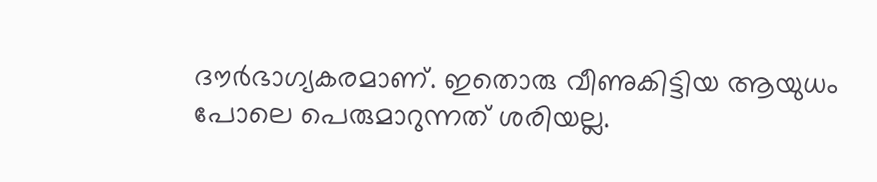ദൗർഭാഗ്യകരമാണ്. ഇതൊരു വീണുകിട്ടിയ ആയുധം പോലെ പെരുമാറുന്നത് ശരിയല്ല.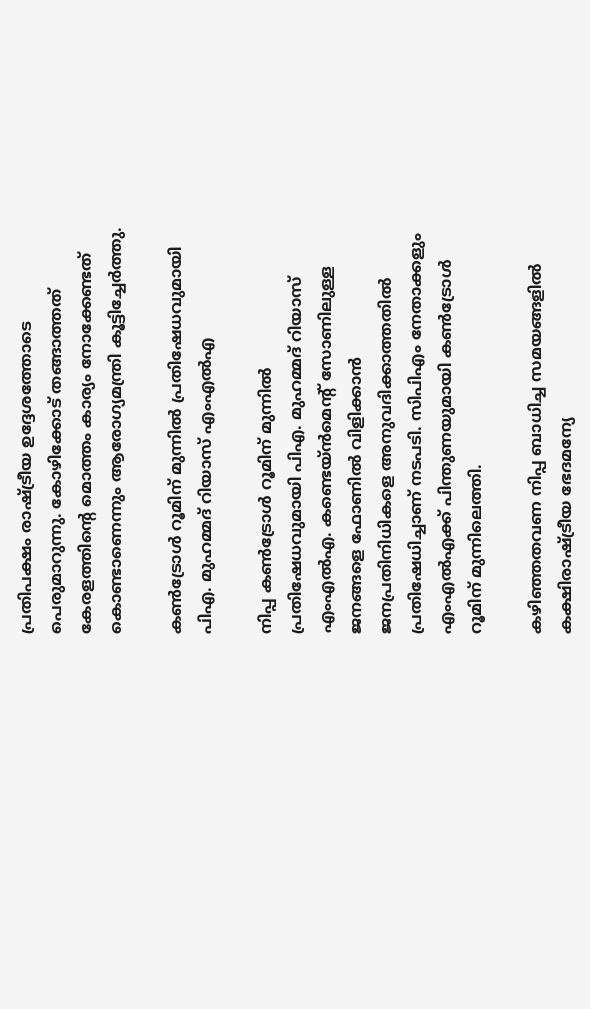പ്രതിപക്ഷം രാഷ്‌ട്രീയ ഉദ്ദേശത്തോടെ പെരുമാറുന്നു. കോഴിക്കോട് തങ്ങാത്തത് കേരളത്തിന്റെ മൊത്തം കാര്യം നോക്കേണ്ടത് കൊണ്ടാണെന്നും ആരോഗ്യമന്ത്രി കൂട്ടിച്ചേർത്തു.

കൺട്രോൾ റൂമിന് മുന്നിൽ പ്രതിഷേധവുമായി പിഎ. മുഹമ്മദ് റിയാസ് എംഎൽഎ

നിപ്പ കൺട്രോൾ റൂമിന് മുന്നിൽ പ്രതിഷേധവുമായി പിഎ. മുഹമ്മദ് റിയാസ് എംഎൽഎ. കണ്ടെയ്‌ൻമെന്റ് സോണിലുള്ള ജനങ്ങളെ ഫോണിൽ വിളിക്കാൻ ജനപ്രതിനിധികളെ അനുവദിക്കാത്തതിൽ പ്രതിഷേധിച്ചാണ് നടപടി. സിപിഎം നേതാക്കളും എംഎൽഎക്ക് പിന്തുണയുമായി കൺട്രോൾ റൂമിന് മുന്നിലെത്തി.

കഴിഞ്ഞതവണ നിപ്പ ബാധിച്ച സമയങ്ങളിൽ കക്ഷിരാഷ്‌ട്രീയ ഭേദമന്യേ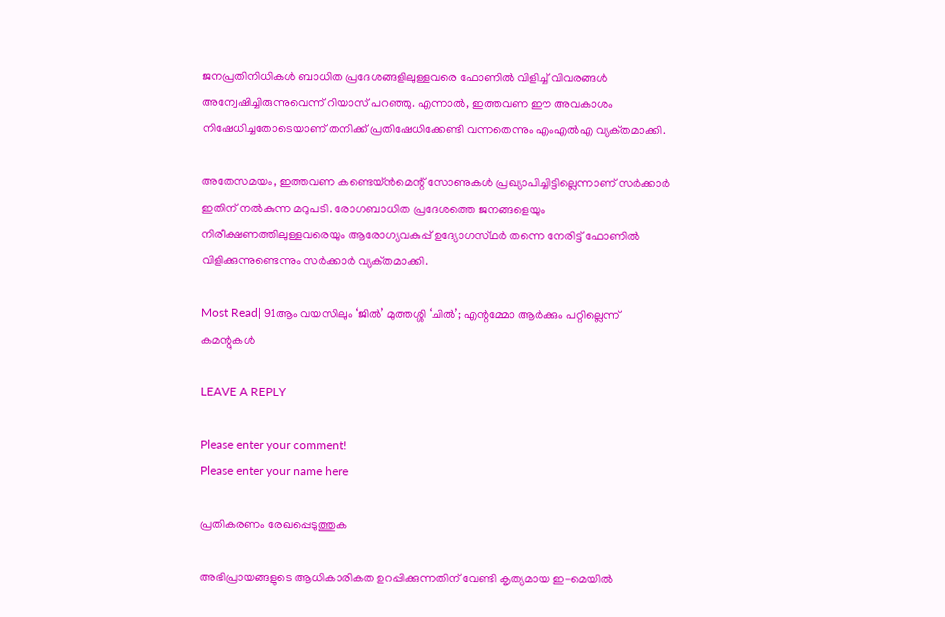ജനപ്രതിനിധികൾ ബാധിത പ്രദേശങ്ങളിലുള്ളവരെ ഫോണിൽ വിളിച്ച് വിവരങ്ങൾ അന്വേഷിച്ചിരുന്നുവെന്ന് റിയാസ് പറഞ്ഞു. എന്നാൽ, ഇത്തവണ ഈ അവകാശം നിഷേധിച്ചതോടെയാണ് തനിക്ക് പ്രതിഷേധിക്കേണ്ടി വന്നതെന്നും എംഎൽഎ വ്യക്‌തമാക്കി.

അതേസമയം, ഇത്തവണ കണ്ടെയ്‌ൻമെന്റ് സോണുകൾ പ്രഖ്യാപിച്ചിട്ടില്ലെന്നാണ് സർക്കാർ ഇതിന് നൽകുന്ന മറുപടി. രോഗബാധിത പ്രദേശത്തെ ജനങ്ങളെയും നിരീക്ഷണത്തിലുള്ളവരെയും ആരോഗ്യവകുപ്പ് ഉദ്യോഗസ്‌ഥർ തന്നെ നേരിട്ട് ഫോണിൽ വിളിക്കുന്നുണ്ടെന്നും സർക്കാർ വ്യക്‌തമാക്കി.

Most Read| 91ആം വയസിലും ‘ജിൽ’ മുത്തശ്ശി ‘ചിൽ’; എന്റമ്മോ ആർക്കും പറ്റില്ലെന്ന് കമന്റുകൾ

LEAVE A REPLY

Please enter your comment!
Please enter your name here

പ്രതികരണം രേഖപ്പെടുത്തുക

അഭിപ്രായങ്ങളുടെ ആധികാരികത ഉറപ്പിക്കുന്നതിന് വേണ്ടി കൃത്യമായ ഇ-മെയിൽ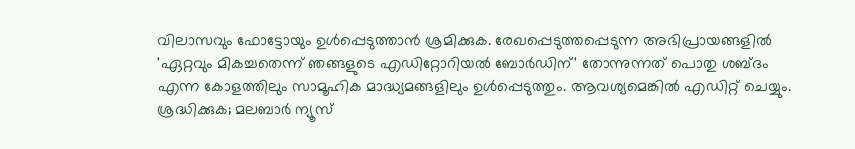വിലാസവും ഫോട്ടോയും ഉൾപ്പെടുത്താൻ ശ്രമിക്കുക. രേഖപ്പെടുത്തപ്പെടുന്ന അഭിപ്രായങ്ങളിൽ 'ഏറ്റവും മികച്ചതെന്ന് ഞങ്ങളുടെ എഡിറ്റോറിയൽ ബോർഡിന്' തോന്നുന്നത് പൊതു ശബ്‌ദം എന്ന കോളത്തിലും സാമൂഹിക മാദ്ധ്യമങ്ങളിലും ഉൾപ്പെടുത്തും. ആവശ്യമെങ്കിൽ എഡിറ്റ് ചെയ്യും. ശ്രദ്ധിക്കുക; മലബാർ ന്യൂസ്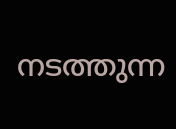നടത്തുന്ന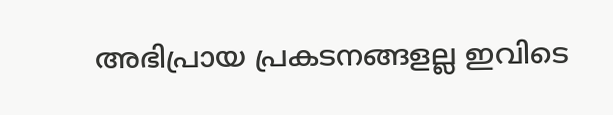അഭിപ്രായ പ്രകടനങ്ങളല്ല ഇവിടെ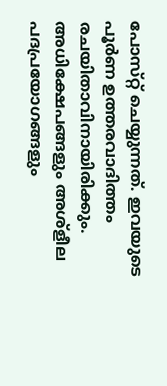പോസ്‌റ്റ് ചെയ്യുന്നത്. ഇവയുടെ പൂർണ ഉത്തരവാദിത്തം രചയിതാവിനായിരിക്കും. അധിക്ഷേപങ്ങളും അശ്‌ളീല പദപ്രയോഗങ്ങളും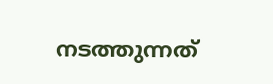നടത്തുന്നത്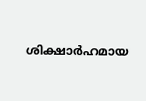ശിക്ഷാർഹമായ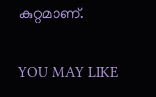കുറ്റമാണ്.

YOU MAY LIKE